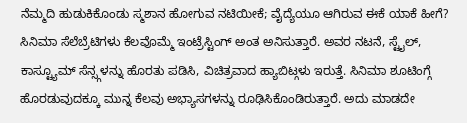ನೆಮ್ಮದಿ ಹುಡುಕಿಕೊಂಡು ಸ್ಮಶಾನ ಹೋಗುವ ನಟಿಯೀಕೆ; ವೈದ್ಯೆಯೂ ಆಗಿರುವ ಈಕೆ ಯಾಕೆ ಹೀಗೆ?
ಸಿನಿಮಾ ಸೆಲೆಬ್ರೆಟಿಗಳು ಕೆಲವೊಮ್ಮೆ ಇಂಟ್ರೆಸ್ಟಿಂಗ್ ಅಂತ ಅನಿಸುತ್ತಾರೆ. ಅವರ ನಟನೆ, ಸ್ಟೈಲ್, ಕಾಸ್ಟ್ಯೂಮ್ ಸೆನ್ಸ್ಗಳನ್ನು ಹೊರತು ಪಡಿಸಿ, ವಿಚಿತ್ರವಾದ ಹ್ಯಾಬಿಟ್ಗಳು ಇರುತ್ತೆ. ಸಿನಿಮಾ ಶೂಟಿಂಗ್ಗೆ ಹೊರಡುವುದಕ್ಕೂ ಮುನ್ನ ಕೆಲವು ಅಭ್ಯಾಸಗಳನ್ನು ರೂಢಿಸಿಕೊಂಡಿರುತ್ತಾರೆ. ಅದು ಮಾಡದೇ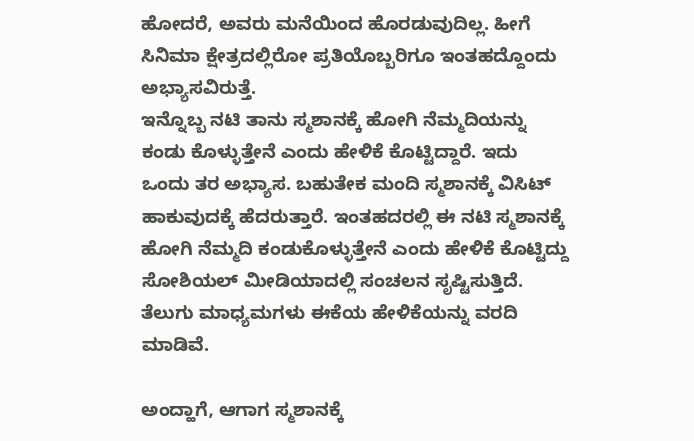ಹೋದರೆ, ಅವರು ಮನೆಯಿಂದ ಹೊರಡುವುದಿಲ್ಲ. ಹೀಗೆ ಸಿನಿಮಾ ಕ್ಷೇತ್ರದಲ್ಲಿರೋ ಪ್ರತಿಯೊಬ್ಬರಿಗೂ ಇಂತಹದ್ದೊಂದು ಅಭ್ಯಾಸವಿರುತ್ತೆ.
ಇನ್ನೊಬ್ಬ ನಟಿ ತಾನು ಸ್ಮಶಾನಕ್ಕೆ ಹೋಗಿ ನೆಮ್ಮದಿಯನ್ನು ಕಂಡು ಕೊಳ್ಳುತ್ತೇನೆ ಎಂದು ಹೇಳಿಕೆ ಕೊಟ್ಟಿದ್ದಾರೆ. ಇದು ಒಂದು ತರ ಅಭ್ಯಾಸ. ಬಹುತೇಕ ಮಂದಿ ಸ್ಮಶಾನಕ್ಕೆ ವಿಸಿಟ್ ಹಾಕುವುದಕ್ಕೆ ಹೆದರುತ್ತಾರೆ. ಇಂತಹದರಲ್ಲಿ ಈ ನಟಿ ಸ್ಮಶಾನಕ್ಕೆ ಹೋಗಿ ನೆಮ್ಮದಿ ಕಂಡುಕೊಳ್ಳುತ್ತೇನೆ ಎಂದು ಹೇಳಿಕೆ ಕೊಟ್ಟಿದ್ದು ಸೋಶಿಯಲ್ ಮೀಡಿಯಾದಲ್ಲಿ ಸಂಚಲನ ಸೃಷ್ಟಿಸುತ್ತಿದೆ. ತೆಲುಗು ಮಾಧ್ಯಮಗಳು ಈಕೆಯ ಹೇಳಿಕೆಯನ್ನು ವರದಿ ಮಾಡಿವೆ.

ಅಂದ್ಹಾಗೆ, ಆಗಾಗ ಸ್ಮಶಾನಕ್ಕೆ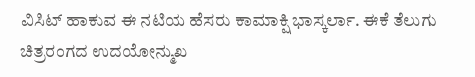ವಿಸಿಟ್ ಹಾಕುವ ಈ ನಟಿಯ ಹೆಸರು ಕಾಮಾಕ್ಷಿ ಭಾಸ್ಕರ್ಲಾ. ಈಕೆ ತೆಲುಗು ಚಿತ್ರರಂಗದ ಉದಯೋನ್ಮುಖ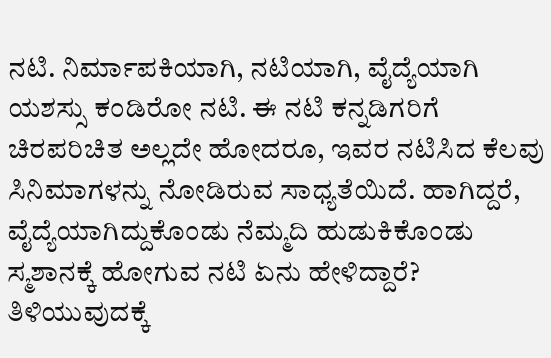ನಟಿ. ನಿರ್ಮಾಪಕಿಯಾಗಿ, ನಟಿಯಾಗಿ, ವೈದ್ಯೆಯಾಗಿ ಯಶಸ್ಸು ಕಂಡಿರೋ ನಟಿ. ಈ ನಟಿ ಕನ್ನಡಿಗರಿಗೆ ಚಿರಪರಿಚಿತ ಅಲ್ಲದೇ ಹೋದರೂ, ಇವರ ನಟಿಸಿದ ಕೆಲವು ಸಿನಿಮಾಗಳನ್ನು ನೋಡಿರುವ ಸಾಧ್ಯತೆಯಿದೆ. ಹಾಗಿದ್ದರೆ, ವೈದ್ಯೆಯಾಗಿದ್ದುಕೊಂಡು ನೆಮ್ಮದಿ ಹುಡುಕಿಕೊಂಡು ಸ್ಮಶಾನಕ್ಕೆ ಹೋಗುವ ನಟಿ ಏನು ಹೇಳಿದ್ದಾರೆ? ತಿಳಿಯುವುದಕ್ಕೆ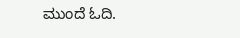ಮುಂದೆ ಓದಿ.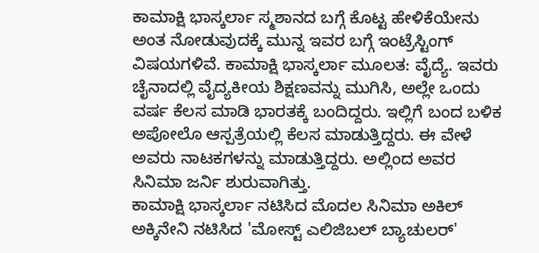ಕಾಮಾಕ್ಷಿ ಭಾಸ್ಕರ್ಲಾ ಸ್ಮಶಾನದ ಬಗ್ಗೆ ಕೊಟ್ಟ ಹೇಳಿಕೆಯೇನು ಅಂತ ನೋಡುವುದಕ್ಕೆ ಮುನ್ನ ಇವರ ಬಗ್ಗೆ ಇಂಟ್ರೆಸ್ಟಿಂಗ್ ವಿಷಯಗಳಿವೆ. ಕಾಮಾಕ್ಷಿ ಭಾಸ್ಕರ್ಲಾ ಮೂಲತ: ವೈದ್ಯೆ. ಇವರು ಚೈನಾದಲ್ಲಿ ವೈದ್ಯಕೀಯ ಶಿಕ್ಷಣವನ್ನು ಮುಗಿಸಿ, ಅಲ್ಲೇ ಒಂದು ವರ್ಷ ಕೆಲಸ ಮಾಡಿ ಭಾರತಕ್ಕೆ ಬಂದಿದ್ದರು. ಇಲ್ಲಿಗೆ ಬಂದ ಬಳಿಕ ಅಪೋಲೊ ಆಸ್ಪತ್ರೆಯಲ್ಲಿ ಕೆಲಸ ಮಾಡುತ್ತಿದ್ದರು. ಈ ವೇಳೆ ಅವರು ನಾಟಕಗಳನ್ನು ಮಾಡುತ್ತಿದ್ದರು. ಅಲ್ಲಿಂದ ಅವರ ಸಿನಿಮಾ ಜರ್ನಿ ಶುರುವಾಗಿತ್ತು.
ಕಾಮಾಕ್ಷಿ ಭಾಸ್ಕರ್ಲಾ ನಟಿಸಿದ ಮೊದಲ ಸಿನಿಮಾ ಅಕಿಲ್ ಅಕ್ಕಿನೇನಿ ನಟಿಸಿದ 'ಮೋಸ್ಟ್ ಎಲಿಜಿಬಲ್ ಬ್ಯಾಚುಲರ್'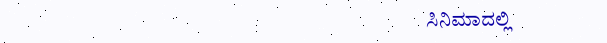ಸಿನಿಮಾದಲ್ಲಿ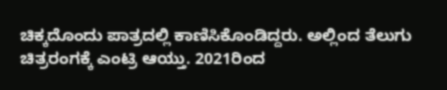ಚಿಕ್ಕದೊಂದು ಪಾತ್ರದಲ್ಲಿ ಕಾಣಿಸಿಕೊಂಡಿದ್ದರು. ಅಲ್ಲಿಂದ ತೆಲುಗು ಚಿತ್ರರಂಗಕ್ಕೆ ಎಂಟ್ರಿ ಆಯ್ತು. 2021ರಿಂದ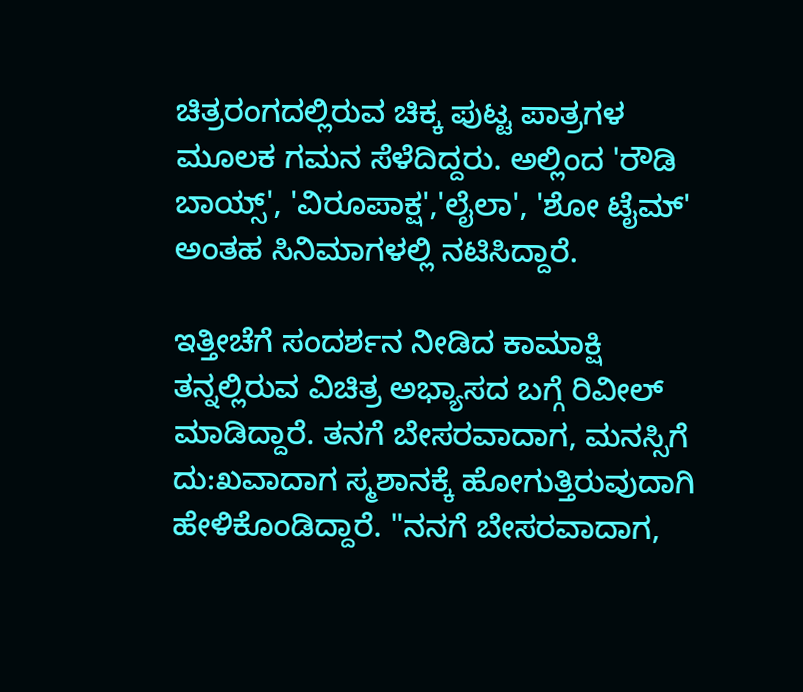ಚಿತ್ರರಂಗದಲ್ಲಿರುವ ಚಿಕ್ಕ ಪುಟ್ಟ ಪಾತ್ರಗಳ ಮೂಲಕ ಗಮನ ಸೆಳೆದಿದ್ದರು. ಅಲ್ಲಿಂದ 'ರೌಡಿ ಬಾಯ್ಸ್', 'ವಿರೂಪಾಕ್ಷ','ಲೈಲಾ', 'ಶೋ ಟೈಮ್' ಅಂತಹ ಸಿನಿಮಾಗಳಲ್ಲಿ ನಟಿಸಿದ್ದಾರೆ.

ಇತ್ತೀಚೆಗೆ ಸಂದರ್ಶನ ನೀಡಿದ ಕಾಮಾಕ್ಷಿ ತನ್ನಲ್ಲಿರುವ ವಿಚಿತ್ರ ಅಭ್ಯಾಸದ ಬಗ್ಗೆ ರಿವೀಲ್ ಮಾಡಿದ್ದಾರೆ. ತನಗೆ ಬೇಸರವಾದಾಗ, ಮನಸ್ಸಿಗೆ ದು:ಖವಾದಾಗ ಸ್ಮಶಾನಕ್ಕೆ ಹೋಗುತ್ತಿರುವುದಾಗಿ ಹೇಳಿಕೊಂಡಿದ್ದಾರೆ. "ನನಗೆ ಬೇಸರವಾದಾಗ,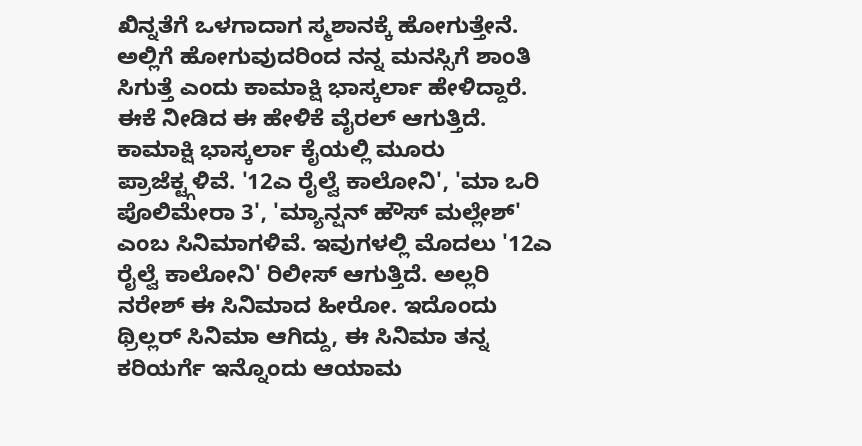ಖಿನ್ನತೆಗೆ ಒಳಗಾದಾಗ ಸ್ಮಶಾನಕ್ಕೆ ಹೋಗುತ್ತೇನೆ. ಅಲ್ಲಿಗೆ ಹೋಗುವುದರಿಂದ ನನ್ನ ಮನಸ್ಸಿಗೆ ಶಾಂತಿ ಸಿಗುತ್ತೆ ಎಂದು ಕಾಮಾಕ್ಷಿ ಭಾಸ್ಕರ್ಲಾ ಹೇಳಿದ್ದಾರೆ. ಈಕೆ ನೀಡಿದ ಈ ಹೇಳಿಕೆ ವೈರಲ್ ಆಗುತ್ತಿದೆ.
ಕಾಮಾಕ್ಷಿ ಭಾಸ್ಕರ್ಲಾ ಕೈಯಲ್ಲಿ ಮೂರು ಪ್ರಾಜೆಕ್ಟ್ಗಳಿವೆ. '12ಎ ರೈಲ್ವೆ ಕಾಲೋನಿ', 'ಮಾ ಒರಿ ಪೊಲಿಮೇರಾ 3', 'ಮ್ಯಾನ್ಷನ್ ಹೌಸ್ ಮಲ್ಲೇಶ್' ಎಂಬ ಸಿನಿಮಾಗಳಿವೆ. ಇವುಗಳಲ್ಲಿ ಮೊದಲು '12ಎ ರೈಲ್ವೆ ಕಾಲೋನಿ' ರಿಲೀಸ್ ಆಗುತ್ತಿದೆ. ಅಲ್ಲರಿ ನರೇಶ್ ಈ ಸಿನಿಮಾದ ಹೀರೋ. ಇದೊಂದು ಥ್ರಿಲ್ಲರ್ ಸಿನಿಮಾ ಆಗಿದ್ದು, ಈ ಸಿನಿಮಾ ತನ್ನ ಕರಿಯರ್ಗೆ ಇನ್ನೊಂದು ಆಯಾಮ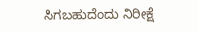ಸಿಗಬಹುದೆಂದು ನಿರೀಕ್ಷೆ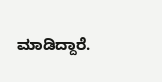ಮಾಡಿದ್ದಾರೆ.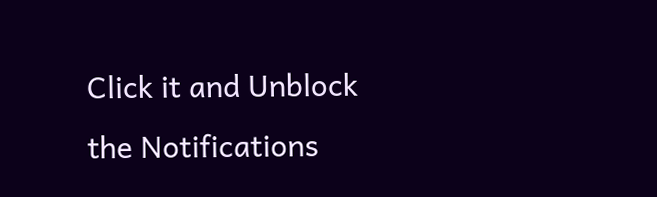Click it and Unblock the Notifications